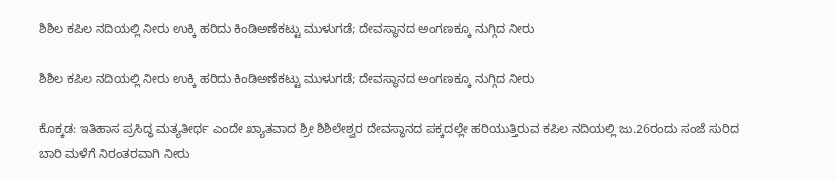ಶಿಶಿಲ ಕಪಿಲ ನದಿಯಲ್ಲಿ ನೀರು ಉಕ್ಕಿ ಹರಿದು ಕಿಂಡಿಅಣೆಕಟ್ಟು ಮುಳುಗಡೆ; ದೇವಸ್ಥಾನದ ಅಂಗಣಕ್ಕೂ ನುಗ್ಗಿದ ನೀರು

ಶಿಶಿಲ ಕಪಿಲ ನದಿಯಲ್ಲಿ ನೀರು ಉಕ್ಕಿ ಹರಿದು ಕಿಂಡಿಅಣೆಕಟ್ಟು ಮುಳುಗಡೆ; ದೇವಸ್ಥಾನದ ಅಂಗಣಕ್ಕೂ ನುಗ್ಗಿದ ನೀರು

ಕೊಕ್ಕಡ: ಇತಿಹಾಸ ಪ್ರಸಿದ್ಧ ಮತ್ಯತೀರ್ಥ ಎಂದೇ ಖ್ಯಾತವಾದ ಶ್ರೀ ಶಿಶಿಲೇಶ್ವರ ದೇವಸ್ಥಾನದ ಪಕ್ಕದಲ್ಲೇ ಹರಿಯುತ್ತಿರುವ ಕಪಿಲ ನದಿಯಲ್ಲಿ ಜು.26ರಂದು ಸಂಜೆ ಸುರಿದ ಬಾರಿ ಮಳೆಗೆ ನಿರಂತರವಾಗಿ ನೀರು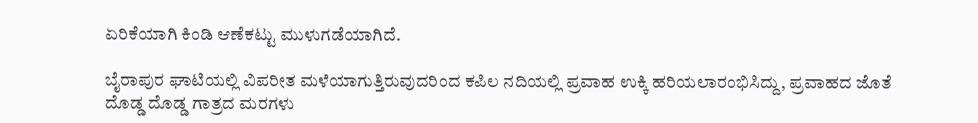ಏರಿಕೆಯಾಗಿ ಕಿಂಡಿ ಆಣೆಕಟ್ಟು ಮುಳುಗಡೆಯಾಗಿದೆ.

ಬೈರಾಪುರ ಘಾಟಿಯಲ್ಲಿ ವಿಪರೀತ ಮಳೆಯಾಗುತ್ತಿರುವುದರಿಂದ ಕಪಿಲ ನದಿಯಲ್ಲಿ ಪ್ರವಾಹ ಉಕ್ಕಿ ಹರಿಯಲಾರಂಭಿಸಿದ್ದು, ಪ್ರವಾಹದ ಜೊತೆ ದೊಡ್ಡ ದೊಡ್ಡ ಗಾತ್ರದ ಮರಗಳು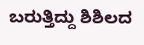ಬರುತ್ತಿದ್ದು ಶಿಶಿಲದ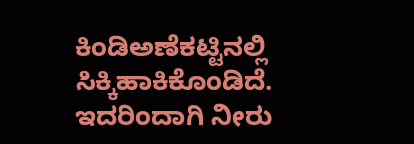ಕಿಂಡಿಅಣೆಕಟ್ಟಿನಲ್ಲಿ ಸಿಕ್ಕಿಹಾಕಿಕೊಂಡಿದೆ. ಇದರಿಂದಾಗಿ ನೀರು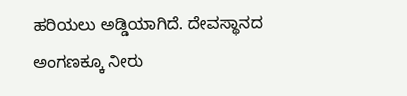ಹರಿಯಲು ಅಡ್ಡಿಯಾಗಿದೆ. ದೇವಸ್ಥಾನದ ಅಂಗಣಕ್ಕೂ ನೀರು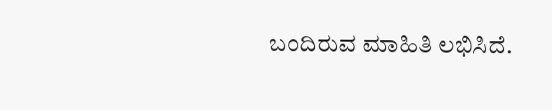ಬಂದಿರುವ ಮಾಹಿತಿ ಲಭಿಸಿದೆ.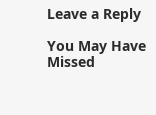Leave a Reply

You May Have Missed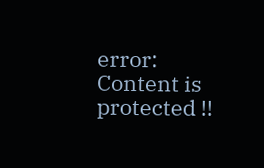error: Content is protected !!